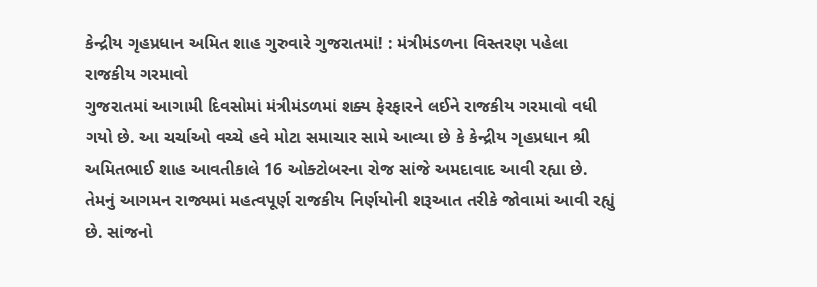કેન્દ્રીય ગૃહપ્રધાન અમિત શાહ ગુરુવારે ગુજરાતમાં! : મંત્રીમંડળના વિસ્તરણ પહેલા રાજકીય ગરમાવો
ગુજરાતમાં આગામી દિવસોમાં મંત્રીમંડળમાં શક્ય ફેરફારને લઈને રાજકીય ગરમાવો વધી ગયો છે. આ ચર્ચાઓ વચ્ચે હવે મોટા સમાચાર સામે આવ્યા છે કે કેન્દ્રીય ગૃહપ્રધાન શ્રી અમિતભાઈ શાહ આવતીકાલે 16 ઓક્ટોબરના રોજ સાંજે અમદાવાદ આવી રહ્યા છે. તેમનું આગમન રાજ્યમાં મહત્વપૂર્ણ રાજકીય નિર્ણયોની શરૂઆત તરીકે જોવામાં આવી રહ્યું છે. સાંજનો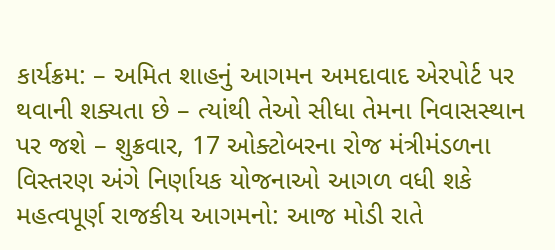કાર્યક્રમ: – અમિત શાહનું આગમન અમદાવાદ એરપોર્ટ પર થવાની શક્યતા છે – ત્યાંથી તેઓ સીધા તેમના નિવાસસ્થાન પર જશે – શુક્રવાર, 17 ઓક્ટોબરના રોજ મંત્રીમંડળના વિસ્તરણ અંગે નિર્ણાયક યોજનાઓ આગળ વધી શકે મહત્વપૂર્ણ રાજકીય આગમનો: આજ મોડી રાતે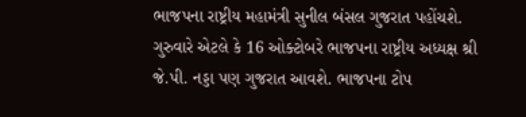ભાજપના રાષ્ટ્રીય મહામંત્રી સુનીલ બંસલ ગુજરાત પહોંચશે. ગુરુવારે એટલે કે 16 ઓક્ટોબરે ભાજપના રાષ્ટ્રીય અધ્યક્ષ શ્રી જે.પી. નડ્ડા પણ ગુજરાત આવશે. ભાજપના ટોપ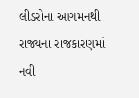લીડરોના આગમનથી રાજ્યના રાજકારણમાં નવી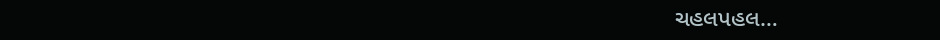ચહલપહલ…